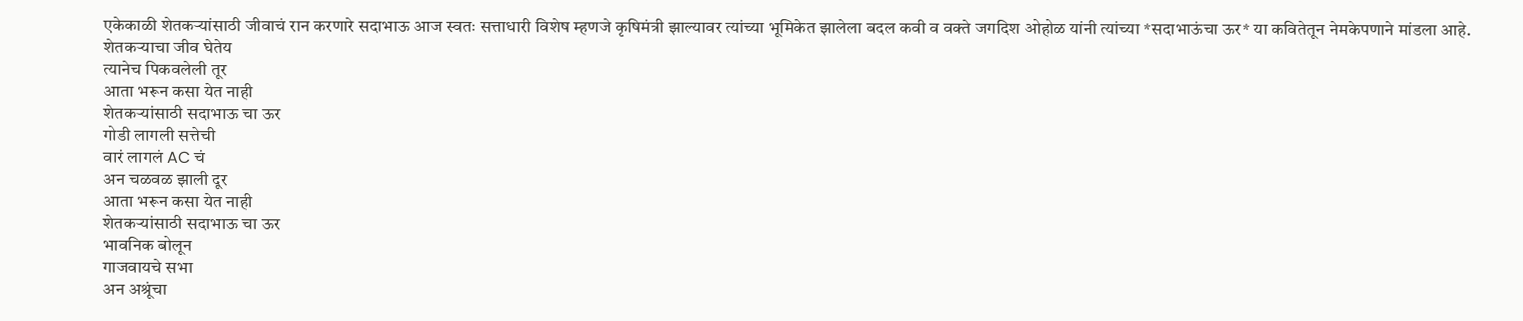एकेकाळी शेतकऱ्यांसाठी जीवाचं रान करणारे सदाभाऊ आज स्वतः सत्ताधारी विशेष म्हणजे कृषिमंत्री झाल्यावर त्यांच्या भूमिकेत झालेला बदल कवी व वक्ते जगदिश ओहोळ यांनी त्यांच्या *सदाभाऊंचा ऊर* या कवितेतून नेमकेपणाने मांडला आहे.
शेतकऱ्याचा जीव घेतेय
त्यानेच पिकवलेली तूर
आता भरून कसा येत नाही
शेतकऱ्यांसाठी सदाभाऊ चा ऊर
गोडी लागली सत्तेची
वारं लागलं AC चं
अन चळवळ झाली दूर
आता भरून कसा येत नाही
शेतकऱ्यांसाठी सदाभाऊ चा ऊर
भावनिक बोलून
गाजवायचे सभा
अन अश्रूंचा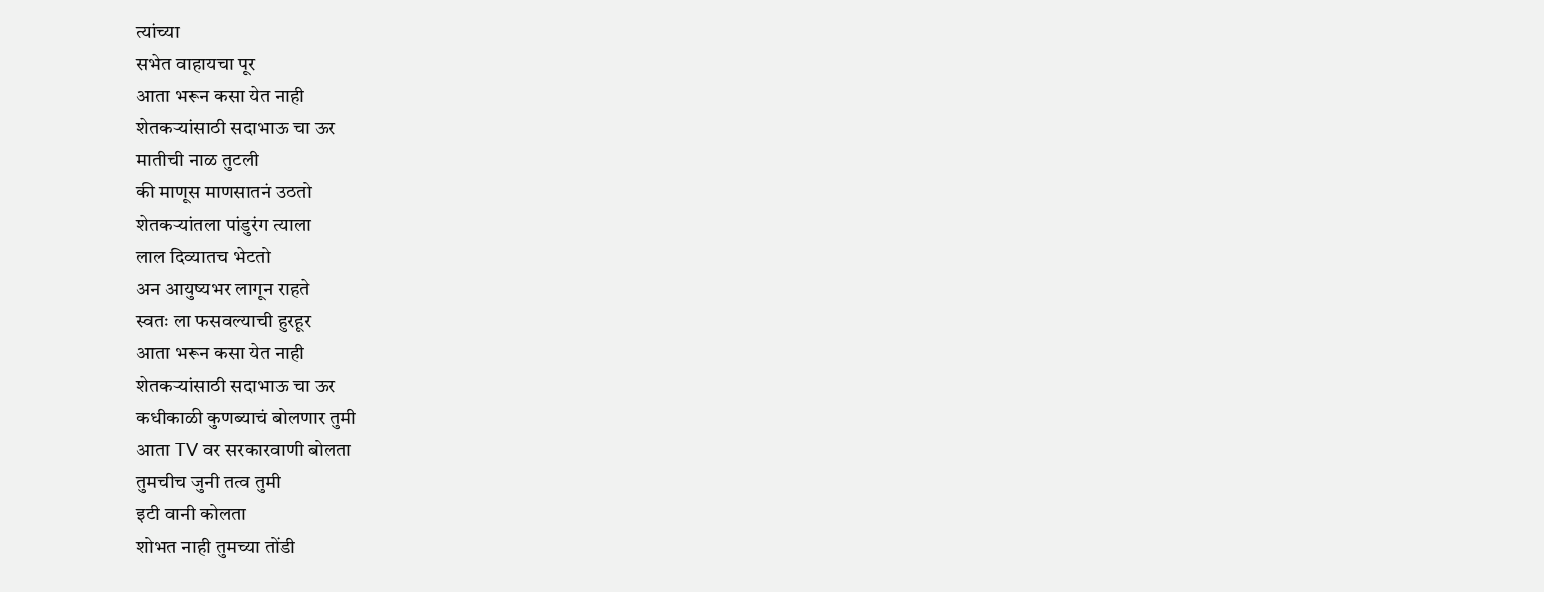त्यांच्या
सभेत वाहायचा पूर
आता भरून कसा येत नाही
शेतकऱ्यांसाठी सदाभाऊ चा ऊर
मातीची नाळ तुटली
की माणूस माणसातनं उठतो
शेतकऱ्यांतला पांडुरंग त्याला
लाल दिव्यातच भेटतो
अन आयुष्यभर लागून राहते
स्वतः ला फसवल्याची हुरहूर
आता भरून कसा येत नाही
शेतकऱ्यांसाठी सदाभाऊ चा ऊर
कधीकाळी कुणब्याचं बोलणार तुमी
आता TV वर सरकारवाणी बोलता
तुमचीच जुनी तत्व तुमी
इटी वानी कोलता
शोभत नाही तुमच्या तोंडी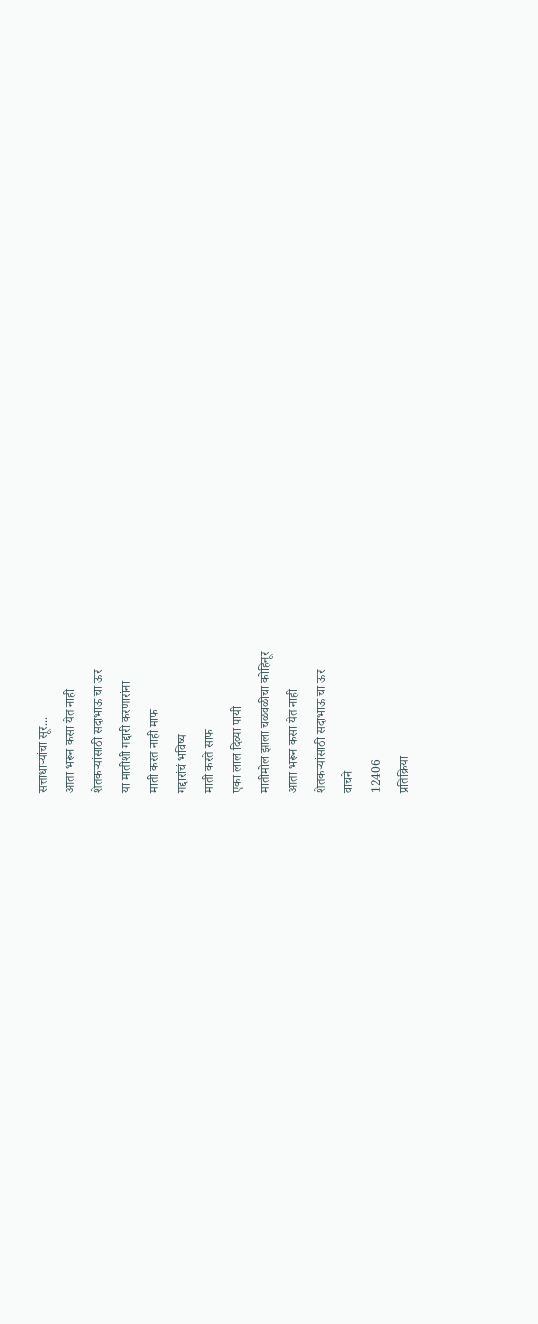सत्ताधाऱ्यांचा सूर...
आता भरून कसा येत नाही
शेतकऱ्यांसाठी सदाभाऊ चा ऊर
या मातीशी गद्दारी करणारांना
माती करत नाही माफ
गद्दारांचं भविष्य
माती करते साफ
एका लाल दिव्या पायी
मातीमोल झाला चळवळीचा कोहिनूर
आता भरून कसा येत नाही
शेतकऱ्यांसाठी सदाभाऊ चा ऊर
वाचने
12406
प्रतिक्रिया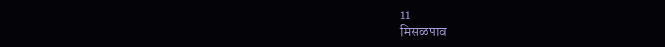11
मिसळपाव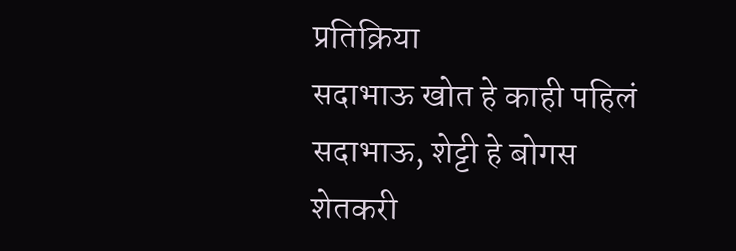प्रतिक्रिया
सदाभाऊ खोत हे काही पहिलं
सदाभाऊ, शेट्टी हे बोगस शेतकरी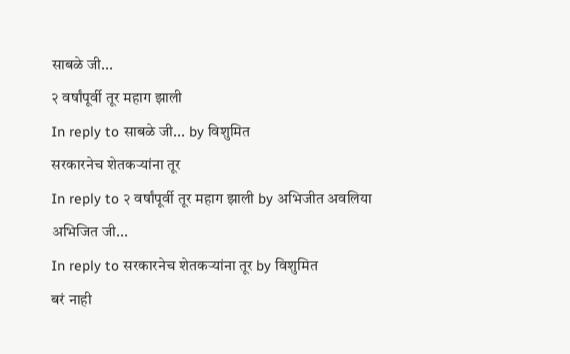साबळे जी...
२ वर्षांपूर्वी तूर महाग झाली
In reply to साबळे जी... by विशुमित
सरकारनेच शेतकऱ्यांना तूर
In reply to २ वर्षांपूर्वी तूर महाग झाली by अभिजीत अवलिया
अभिजित जी...
In reply to सरकारनेच शेतकऱ्यांना तूर by विशुमित
बरं नाही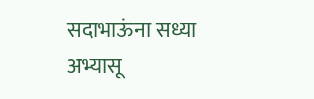सदाभाऊंना सध्या
अभ्यासू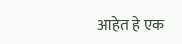आहेत हे एक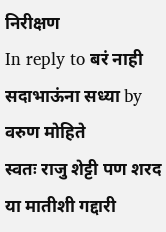निरीक्षण
In reply to बरं नाही सदाभाऊंना सध्या by वरुण मोहिते
स्वतः राजु शेट्टी पण शरद
या मातीशी गद्दारी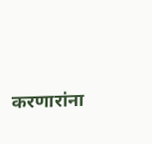करणारांना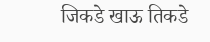जिकडे खाऊ तिकडे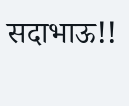सदाभाऊ!!